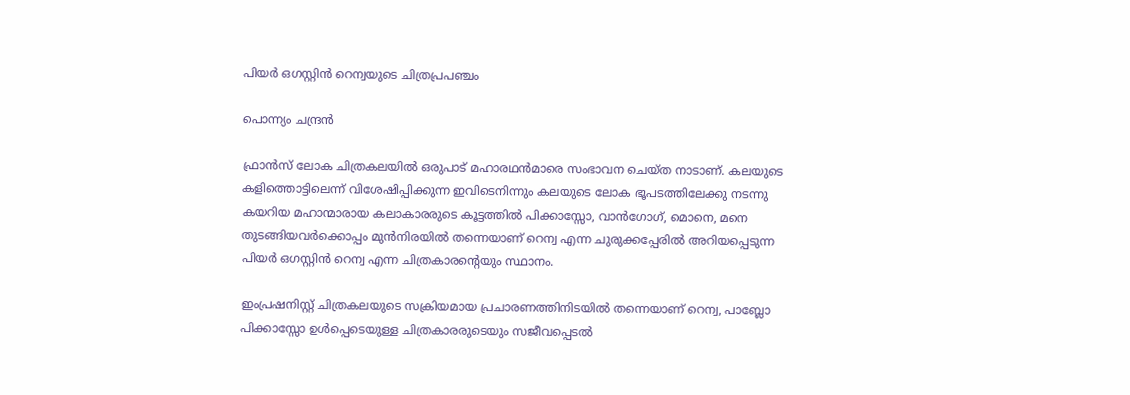പിയർ ഒഗസ്റ്റിൻ റെന്വയുടെ ചിത്രപ്രപഞ്ചം

പൊന്ന്യം ചന്ദ്രൻ

ഫ്രാൻസ് ലോക ചിത്രകലയിൽ ഒരുപാട് മഹാരഥൻമാരെ സംഭാവന ചെയ്ത നാടാണ്. കലയുടെ കളിത്തൊട്ടിലെന്ന് വിശേഷിപ്പിക്കുന്ന ഇവിടെനിന്നും കലയുടെ ലോക ഭൂപടത്തിലേക്കു നടന്നു കയറിയ മഹാന്മാരായ കലാകാരരുടെ കൂട്ടത്തിൽ പിക്കാസ്സോ, വാൻഗോഗ്, മൊനെ, മനെ തുടങ്ങിയവർക്കൊപ്പം മുൻനിരയിൽ തന്നെയാണ് റെന്വ എന്ന ചുരുക്കപ്പേരിൽ അറിയപ്പെടുന്ന പിയർ ഒഗസ്റ്റിൻ റെന്വ എന്ന ചിത്രകാരന്റെയും സ്ഥാനം.

ഇംപ്രഷനിസ്റ്റ് ചിത്രകലയുടെ സക്രിയമായ പ്രചാരണത്തിനിടയിൽ തന്നെയാണ് റെന്വ, പാബ്ലോ പിക്കാസ്സോ ഉൾപ്പെടെയുള്ള ചിത്രകാരരുടെയും സജീവപ്പെടൽ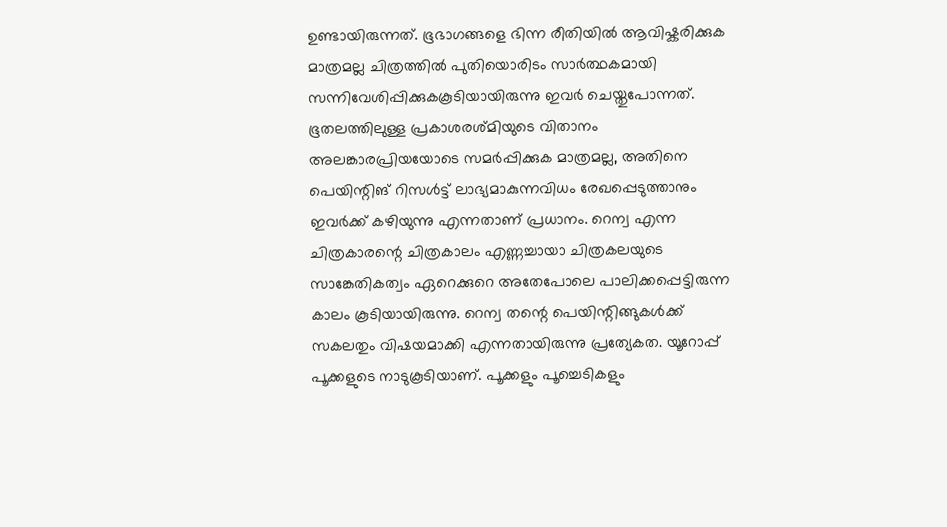ഉണ്ടായിരുന്നത്. ഭൂഭാഗങ്ങളെ ഭിന്ന രീതിയിൽ ആവിഷ്കരിക്കുക മാത്രമല്ല ചിത്രത്തിൽ പുതിയൊരിടം സാർത്ഥകമായി സന്നിവേശിപ്പിക്കുകകൂടിയായിരുന്നു ഇവർ ചെയ്തുപോന്നത്. ഭൂതലത്തിലുള്ള പ്രകാശരശ്മിയുടെ വിതാനം അലങ്കാരപ്രിയയോടെ സമർപ്പിക്കുക മാത്രമല്ല, അതിനെ പെയിന്റിങ്‌ റിസൾട്ട്‌ ലാഭ്യമാകുന്നവിധം രേഖപ്പെടുത്താനും ഇവർക്ക് കഴിയുന്നു എന്നതാണ് പ്രധാനം. റെന്വ എന്ന ചിത്രകാരന്റെ ചിത്രകാലം എണ്ണച്ചായാ ചിത്രകലയുടെ സാങ്കേതികത്വം ഏറെക്കുറെ അതേപോലെ പാലിക്കപ്പെട്ടിരുന്ന കാലം കൂടിയായിരുന്നു. റെന്വ തന്റെ പെയിന്റിങ്ങുകൾക്ക് സകലതും വിഷയമാക്കി എന്നതായിരുന്നു പ്രത്യേകത. യൂറോപ്പ് പൂക്കളുടെ നാടുകൂടിയാണ്. പൂക്കളും പൂച്ചെടികളും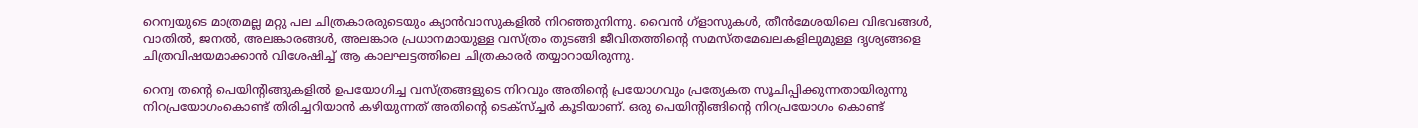റെന്വയുടെ മാത്രമല്ല മറ്റു പല ചിത്രകാരരുടെയും ക്യാൻവാസുകളിൽ നിറഞ്ഞുനിന്നു. വൈൻ ഗ്ളാസുകൾ, തീൻമേശയിലെ വിഭവങ്ങൾ, വാതിൽ, ജനൽ, അലങ്കാരങ്ങൾ, അലങ്കാര പ്രധാനമായുള്ള വസ്ത്രം തുടങ്ങി ജീവിതത്തിന്റെ സമസ്തമേഖലകളിലുമുള്ള ദൃശ്യങ്ങളെ ചിത്രവിഷയമാക്കാൻ വിശേഷിച്ച്‌ ആ കാലഘട്ടത്തിലെ ചിത്രകാരർ തയ്യാറായിരുന്നു.

റെന്വ തന്റെ പെയിന്റിങ്ങുകളിൽ ഉപയോഗിച്ച വസ്ത്രങ്ങളുടെ നിറവും അതിന്റെ പ്രയോഗവും പ്രത്യേകത സൂചിപ്പിക്കുന്നതായിരുന്നു നിറപ്രയോഗംകൊണ്ട് തിരിച്ചറിയാൻ കഴിയുന്നത് അതിന്റെ ടെക്സ്‌ച്ചർ കൂടിയാണ്. ഒരു പെയിന്റിങ്ങിന്റെ നിറപ്രയോഗം കൊണ്ട്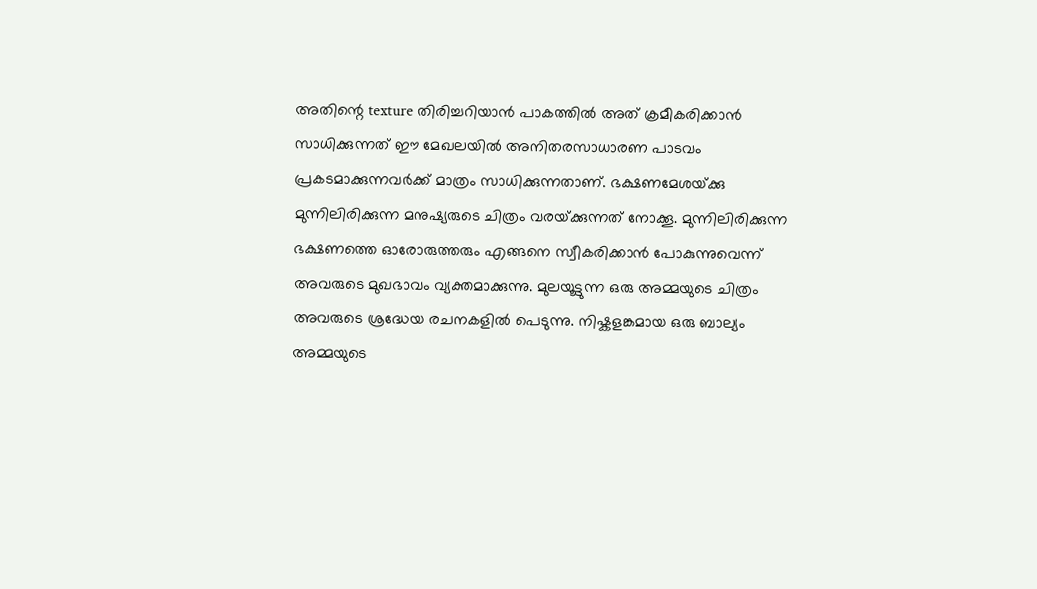അതിന്റെ texture തിരിച്ചറിയാൻ പാകത്തിൽ അത് ക്രമീകരിക്കാൻ സാധിക്കുന്നത് ഈ മേഖലയിൽ അനിതരസാധാരണ പാടവം പ്രകടമാക്കുന്നവർക്ക് മാത്രം സാധിക്കുന്നതാണ്. ഭക്ഷണമേശയ്‌ക്കു മുന്നിലിരിക്കുന്ന മനുഷ്യരുടെ ചിത്രം വരയ്‌ക്കുന്നത് നോക്കൂ. മുന്നിലിരിക്കുന്ന ഭക്ഷണത്തെ ഓരോരുത്തരും എങ്ങനെ സ്വീകരിക്കാൻ പോകുന്നുവെന്ന് അവരുടെ മുഖഭാവം വ്യക്തമാക്കുന്നു. മുലയൂട്ടുന്ന ഒരു അമ്മയുടെ ചിത്രം അവരുടെ ശ്രദ്ധേയ രചനകളിൽ പെടുന്നു. നിഷ്കളങ്കമായ ഒരു ബാല്യം അമ്മയുടെ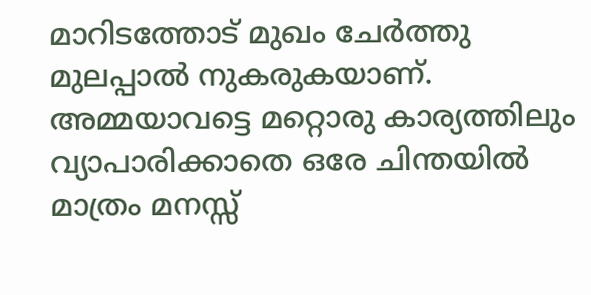മാറിടത്തോട് മുഖം ചേർത്തു മുലപ്പാൽ നുകരുകയാണ്. അമ്മയാവട്ടെ മറ്റൊരു കാര്യത്തിലും വ്യാപാരിക്കാതെ ഒരേ ചിന്തയിൽ മാത്രം മനസ്സ്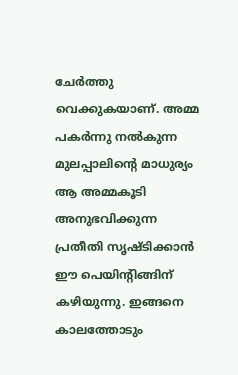ചേർത്തു വെക്കുകയാണ്. അമ്മ പകർന്നു നൽകുന്ന മുലപ്പാലിന്റെ മാധുര്യം ആ അമ്മകൂടി അനുഭവിക്കുന്ന പ്രതീതി സൃഷ്ടിക്കാൻ ഈ പെയിന്റിങ്ങിന് കഴിയുന്നു. ഇങ്ങനെ കാലത്തോടും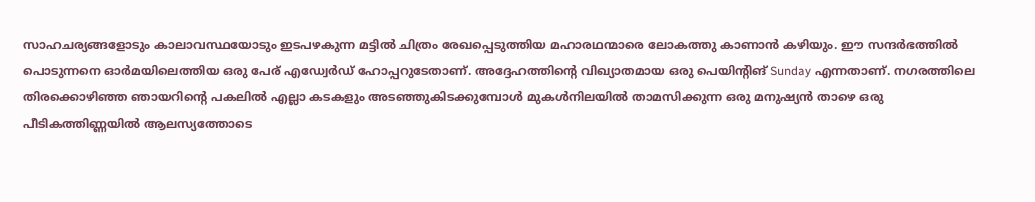സാഹചര്യങ്ങളോടും കാലാവസ്ഥയോടും ഇടപഴകുന്ന മട്ടിൽ ചിത്രം രേഖപ്പെടുത്തിയ മഹാരഥന്മാരെ ലോകത്തു കാണാൻ കഴിയും. ഈ സന്ദർഭത്തിൽ പൊടുന്നനെ ഓർമയിലെത്തിയ ഒരു പേര് എഡ്വേർഡ് ഹോപ്പറുടേതാണ്. അദ്ദേഹത്തിന്റെ വിഖ്യാതമായ ഒരു പെയിന്റിങ് Sunday എന്നതാണ്. നഗരത്തിലെ തിരക്കൊഴിഞ്ഞ ഞായറിന്റെ പകലിൽ എല്ലാ കടകളും അടഞ്ഞുകിടക്കുമ്പോൾ മുകൾനിലയിൽ താമസിക്കുന്ന ഒരു മനുഷ്യൻ താഴെ ഒരു പീടികത്തിണ്ണയിൽ ആലസ്യത്തോടെ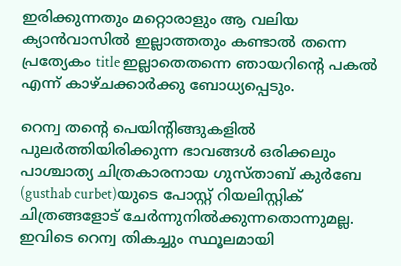ഇരിക്കുന്നതും മറ്റൊരാളും ആ വലിയ ക്യാൻവാസിൽ ഇല്ലാത്തതും കണ്ടാൽ തന്നെ പ്രത്യേകം title ഇല്ലാതെതന്നെ ഞായറിന്റെ പകൽ എന്ന് കാഴ്ചക്കാർക്കു ബോധ്യപ്പെടും.

റെന്വ തന്റെ പെയിന്റിങ്ങുകളിൽ പുലർത്തിയിരിക്കുന്ന ഭാവങ്ങൾ ഒരിക്കലും പാശ്ചാത്യ ചിത്രകാരനായ ഗുസ്താബ് കുർബേ (gusthab curbet)യുടെ പോസ്റ്റ്‌ റിയലിസ്റ്റിക് ചിത്രങ്ങളോട് ചേർന്നുനിൽക്കുന്നതൊന്നുമല്ല. ഇവിടെ റെന്വ തികച്ചും സ്ഥൂലമായി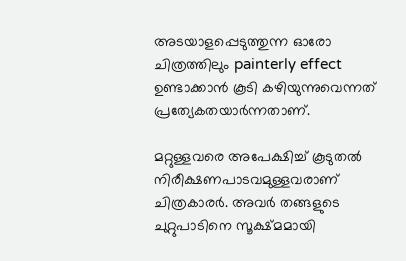അടയാളപ്പെടുത്തുന്ന ഓരോ ചിത്രത്തിലും painterly effect ഉണ്ടാക്കാൻ കൂടി കഴിയുന്നുവെന്നത് പ്രത്യേകതയാർന്നതാണ്.

മറ്റുള്ളവരെ അപേക്ഷിച്ച്‌ കൂടുതൽ നിരീക്ഷണപാടവമുള്ളവരാണ് ചിത്രകാരർ. അവർ തങ്ങളുടെ ചുറ്റുപാടിനെ സൂക്ഷ്മമായി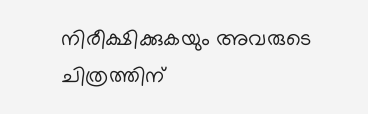നിരീക്ഷിക്കുകയും അവരുടെ ചിത്രത്തിന്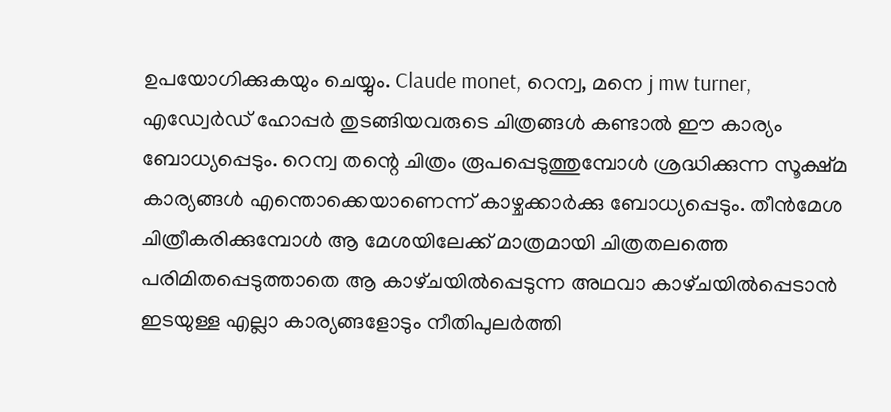ഉപയോഗിക്കുകയും ചെയ്യും. Claude monet, റെന്വ, മനെ j mw turner, എഡ്വേർഡ് ഹോപ്പർ തുടങ്ങിയവരുടെ ചിത്രങ്ങൾ കണ്ടാൽ ഈ കാര്യം ബോധ്യപ്പെടും. റെന്വ തന്റെ ചിത്രം രൂപപ്പെടുത്തുമ്പോൾ ശ്രദ്ധിക്കുന്ന സൂക്ഷ്മ കാര്യങ്ങൾ എന്തൊക്കെയാണെന്ന് കാഴ്ചക്കാർക്കു ബോധ്യപ്പെടും. തീൻമേശ ചിത്രീകരിക്കുമ്പോൾ ആ മേശയിലേക്ക് മാത്രമായി ചിത്രതലത്തെ പരിമിതപ്പെടുത്താതെ ആ കാഴ്‌ചയിൽപ്പെടുന്ന അഥവാ കാഴ്‌ചയിൽപ്പെടാൻ ഇടയുള്ള എല്ലാ കാര്യങ്ങളോടും നീതിപുലർത്തി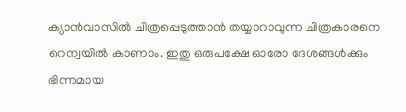ക്യാൻവാസിൽ ചിത്രപ്പെടുത്താൻ തയ്യാറാവുന്ന ചിത്രകാരനെ റെന്വയിൽ കാണാം. ഇതു ഒരുപക്ഷേ ഓരോ ദേശങ്ങൾക്കും ഭിന്നമായ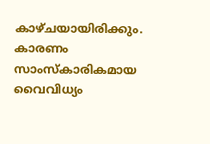കാഴ്ചയായിരിക്കും. കാരണം സാംസ്‌കാരികമായ വൈവിധ്യം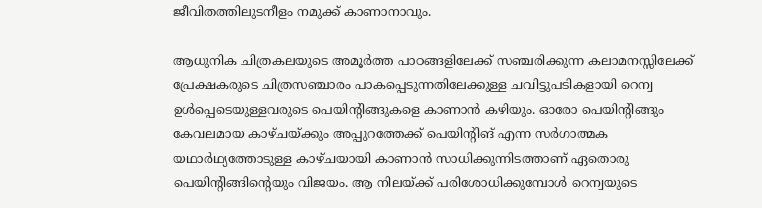ജീവിതത്തിലുടനീളം നമുക്ക് കാണാനാവും.

ആധുനിക ചിത്രകലയുടെ അമൂർത്ത പാഠങ്ങളിലേക്ക് സഞ്ചരിക്കുന്ന കലാമനസ്സിലേക്ക് പ്രേക്ഷകരുടെ ചിത്രസഞ്ചാരം പാകപ്പെടുന്നതിലേക്കുള്ള ചവിട്ടുപടികളായി റെന്വ ഉൾപ്പെടെയുള്ളവരുടെ പെയിന്റിങ്ങുകളെ കാണാൻ കഴിയും. ഓരോ പെയിന്റിങ്ങും കേവലമായ കാഴ്ചയ്‌ക്കും അപ്പുറത്തേക്ക് പെയിന്റിങ് എന്ന സർഗാത്മക യഥാർഥ്യത്തോടുള്ള കാഴ്ചയായി കാണാൻ സാധിക്കുന്നിടത്താണ് ഏതൊരു പെയിന്റിങ്ങിന്റെയും വിജയം. ആ നിലയ്‌ക്ക് പരിശോധിക്കുമ്പോൾ റെന്വയുടെ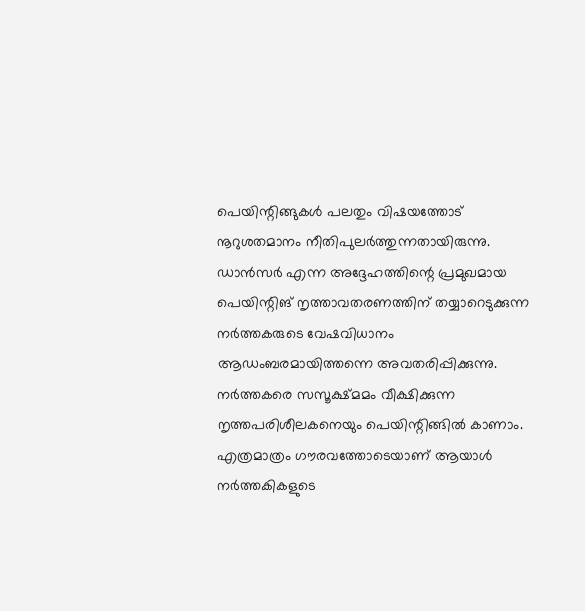പെയിന്റിങ്ങുകൾ പലതും വിഷയത്തോട് നൂറുശതമാനം നീതിപുലർത്തുന്നതായിരുന്നു. ഡാൻസർ എന്ന അദ്ദേഹത്തിന്റെ പ്രമുഖമായ പെയിന്റിങ്‌ നൃത്താവതരണത്തിന് തയ്യാറെടുക്കുന്ന നർത്തകരുടെ വേഷവിധാനം ആഡംബരമായിത്തന്നെ അവതരിപ്പിക്കുന്നു. നർത്തകരെ സസൂക്ഷ്മമം വീക്ഷിക്കുന്ന നൃത്തപരിശീലകനെയും പെയിന്റിങ്ങിൽ കാണാം. എത്രമാത്രം ഗൗരവത്തോടെയാണ് ആയാൾ നർത്തകികളുടെ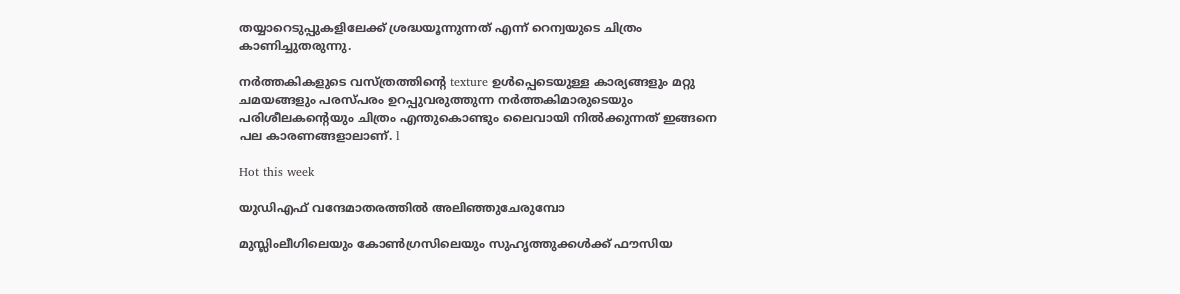തയ്യാറെടുപ്പുകളിലേക്ക് ശ്രദ്ധയൂന്നുന്നത് എന്ന് റെന്വയുടെ ചിത്രം കാണിച്ചുതരുന്നു.

നർത്തകികളുടെ വസ്ത്രത്തിന്റെ texture ഉൾപ്പെടെയുള്ള കാര്യങ്ങളും മറ്റു ചമയങ്ങളും പരസ്പരം ഉറപ്പുവരുത്തുന്ന നർത്തകിമാരുടെയും പരിശീലകന്റെയും ചിത്രം എന്തുകൊണ്ടും ലൈവായി നിൽക്കുന്നത് ഇങ്ങനെ പല കാരണങ്ങളാലാണ്. l

Hot this week

യുഡിഎഫ്‌ വന്ദേമാതരത്തിൽ അലിഞ്ഞുചേരുമ്പോ

മുസ്ലിംലീഗിലെയും കോൺഗ്രസിലെയും സുഹൃത്തുക്കൾക്ക് ഫൗസിയ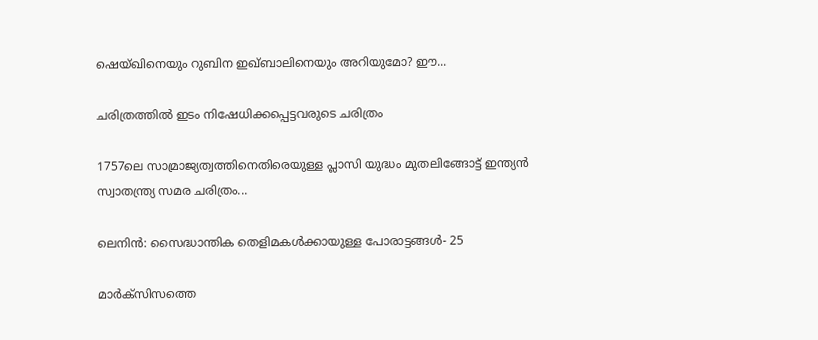ഷെയ്ഖിനെയും റുബിന ഇഖ്ബാലിനെയും അറിയുമോ? ഈ...

ചരിത്രത്തിൽ ഇടം നിഷേധിക്കപ്പെട്ടവരുടെ ചരിത്രം

1757ലെ സാമ്രാജ്യത്വത്തിനെതിരെയുള്ള പ്ലാസി യുദ്ധം മുതലിങ്ങോട്ട് ഇന്ത്യൻ സ്വാതന്ത്ര്യ സമര ചരിത്രം...

ലെനിൻ: സൈദ്ധാന്തിക തെളിമകൾക്കായുള്ള പോരാട്ടങ്ങൾ‐ 25

മാർക്‌സിസത്തെ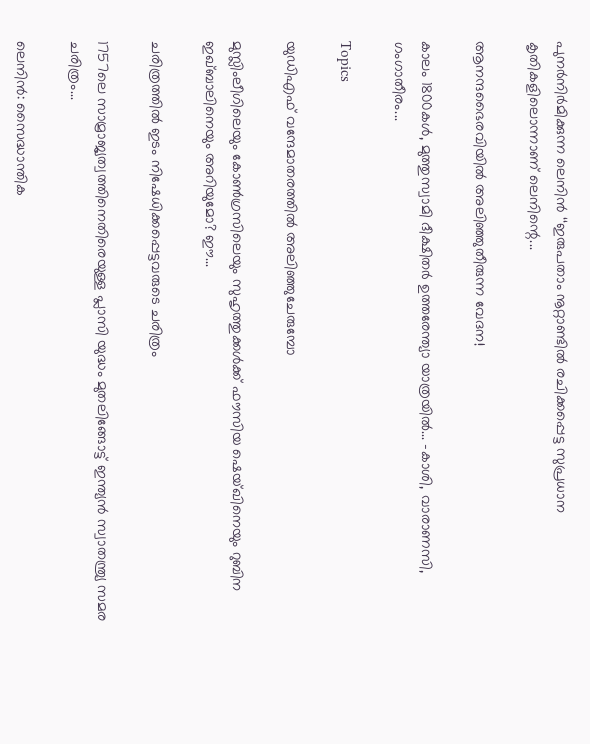പുനർനിർമിക്കുന്ന ലെനിൻ ‘‘ഇരുപതാം നൂറ്റാണ്ടിൽ രചിക്കപ്പെട്ട സുപ്രധാന കൃതികളിലൊന്നാണ്‌ ലെനിന്റെ...

ആനന്ദഭൈരവിയിൽ അലിഞ്ഞുതീരുന്ന വേദന!

കാലം 1800കൾ, മുത്തുസ്വാമി ദീക്ഷിതർ ഉത്തരേന്ത്യാ യാത്രയിൽ... -കാശി, വാരാണസി, ഗംഗാതീരം...

Topics

യുഡിഎഫ്‌ വന്ദേമാതരത്തിൽ അലിഞ്ഞുചേരുമ്പോ

മുസ്ലിംലീഗിലെയും കോൺഗ്രസിലെയും സുഹൃത്തുക്കൾക്ക് ഫൗസിയ ഷെയ്ഖിനെയും റുബിന ഇഖ്ബാലിനെയും അറിയുമോ? ഈ...

ചരിത്രത്തിൽ ഇടം നിഷേധിക്കപ്പെട്ടവരുടെ ചരിത്രം

1757ലെ സാമ്രാജ്യത്വത്തിനെതിരെയുള്ള പ്ലാസി യുദ്ധം മുതലിങ്ങോട്ട് ഇന്ത്യൻ സ്വാതന്ത്ര്യ സമര ചരിത്രം...

ലെനിൻ: സൈദ്ധാന്തിക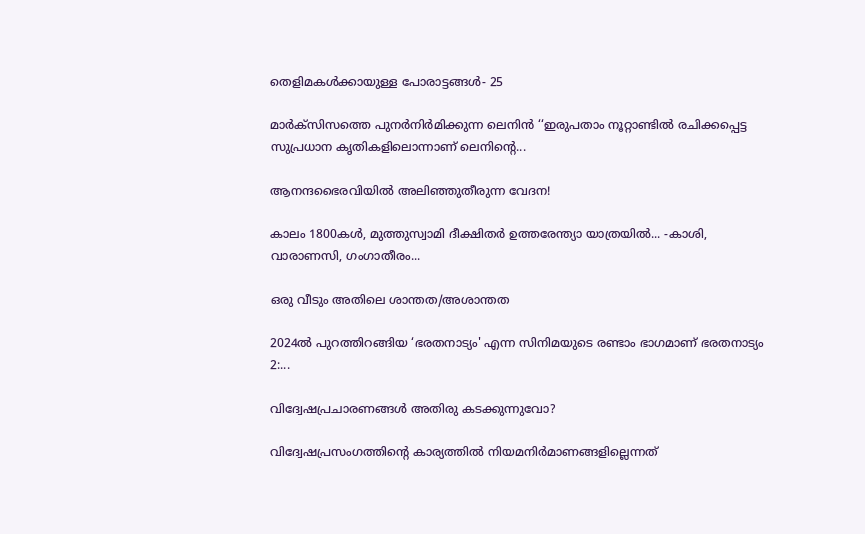തെളിമകൾക്കായുള്ള പോരാട്ടങ്ങൾ‐ 25

മാർക്‌സിസത്തെ പുനർനിർമിക്കുന്ന ലെനിൻ ‘‘ഇരുപതാം നൂറ്റാണ്ടിൽ രചിക്കപ്പെട്ട സുപ്രധാന കൃതികളിലൊന്നാണ്‌ ലെനിന്റെ...

ആനന്ദഭൈരവിയിൽ അലിഞ്ഞുതീരുന്ന വേദന!

കാലം 1800കൾ, മുത്തുസ്വാമി ദീക്ഷിതർ ഉത്തരേന്ത്യാ യാത്രയിൽ... -കാശി, വാരാണസി, ഗംഗാതീരം...

ഒരു വീടും അതിലെ ശാന്തത/അശാന്തത

2024ൽ പുറത്തിറങ്ങിയ ‘ഭരതനാട്യം' എന്ന സിനിമയുടെ രണ്ടാം ഭാഗമാണ്‌ ഭരതനാട്യം 2:...

വിദ്വേഷപ്രചാരണങ്ങൾ അതിരു കടക്കുന്നുവോ?

വിദ്വേഷപ്രസംഗത്തിന്റെ കാര്യത്തിൽ നിയമനിർമാണങ്ങളില്ലെന്നത്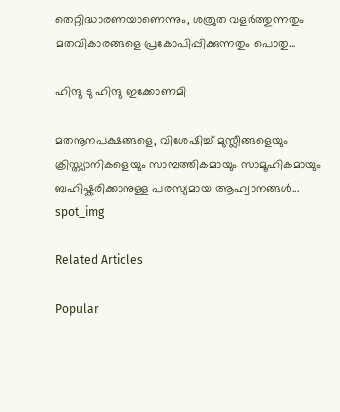തെറ്റിദ്ധാരണയാണെന്നും, ശത്രുത വളർത്തുന്നതും മതവികാരങ്ങളെ പ്രകോപിപ്പിക്കുന്നതും പൊതു...

ഹിന്ദു ടു ഹിന്ദു ഇക്കോണമി

മതനൂനപക്ഷങ്ങളെ, വിശേഷിച്ച് മുസ്ലീങ്ങളെയും ക്രിസ്ത്യാനികളെയും സാമ്പത്തികമായും സാമൂഹികമായും ബഹിഷ്കരിക്കാനുള്ള പരസ്യമായ ആഹ്വാനങ്ങൾ...
spot_img

Related Articles

Popular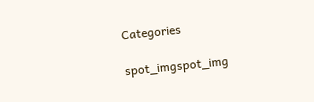Categories

spot_imgspot_img